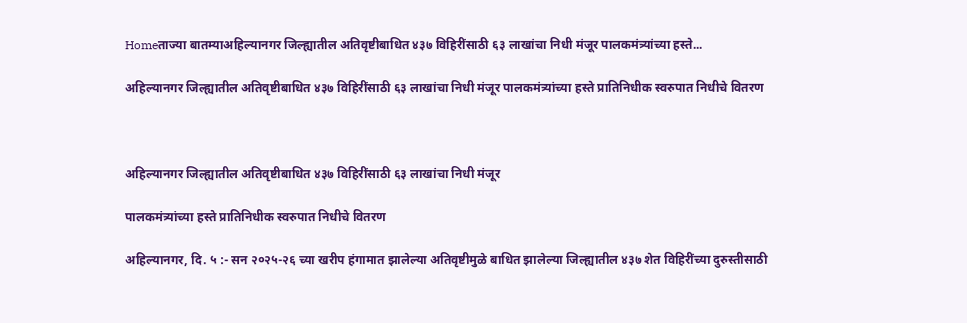Homeताज्या बातम्याअहिल्यानगर जिल्ह्यातील अतिवृष्टीबाधित ४३७ विहिरींसाठी ६३ लाखांचा निधी मंजूर पालकमंत्र्यांच्या हस्ते...

अहिल्यानगर जिल्ह्यातील अतिवृष्टीबाधित ४३७ विहिरींसाठी ६३ लाखांचा निधी मंजूर पालकमंत्र्यांच्या हस्ते प्रातिनिधीक स्वरुपात निधीचे वितरण



अहिल्यानगर जिल्ह्यातील अतिवृष्टीबाधित ४३७ विहिरींसाठी ६३ लाखांचा निधी मंजूर

पालकमंत्र्यांच्या हस्ते प्रातिनिधीक स्वरुपात निधीचे वितरण

अहिल्यानगर, दि. ५ :- सन २०२५-२६ च्या खरीप हंगामात झालेल्या अतिवृष्टीमुळे बाधित झालेल्या जिल्ह्यातील ४३७ शेत विहिरींच्या दुरुस्तीसाठी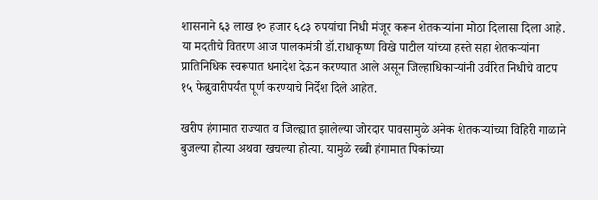शासनाने ६३ लाख १० हजार ६८३ रुपयांचा निधी मंजूर करून शेतकऱ्यांना मोठा दिलासा दिला आहे. या मदतीचे वितरण आज पालकमंत्री डॉ.राधाकृष्ण विखे पाटील यांच्या हस्ते सहा शेतकऱ्यांना प्रातिनिधिक स्वरूपात धनादेश देऊन करण्यात आले असून जिल्हाधिकाऱ्यांनी उर्वरित निधीचे वाटप १५ फेब्रुवारीपर्यंत पूर्ण करण्याचे निर्देश दिले आहेत.

खरीप हंगामात राज्यात व जिल्ह्यात झालेल्या जोरदार पावसामुळे अनेक शेतकऱ्यांच्या विहिरी गाळाने बुजल्या होत्या अथवा खचल्या होत्या. यामुळे रब्बी हंगामात पिकांच्या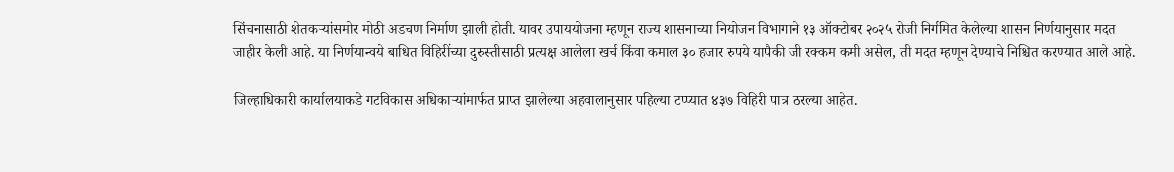सिंचनासाठी शेतकऱ्यांसमोर मोठी अडचण निर्माण झाली होती. यावर उपाययोजना म्हणून राज्य शासनाच्या नियोजन विभागाने १३ ऑक्टोबर २०२५ रोजी निर्गमित केलेल्या शासन निर्णयानुसार मदत जाहीर केली आहे. या निर्णयान्वये बाधित विहिरींच्या दुरुस्तीसाठी प्रत्यक्ष आलेला खर्च किंवा कमाल ३० हजार रुपये यापैकी जी रक्कम कमी असेल, ती मदत म्हणून देण्याचे निश्चित करण्यात आले आहे.

जिल्हाधिकारी कार्यालयाकडे गटविकास अधिकाऱ्यांमार्फत प्राप्त झालेल्या अहवालानुसार पहिल्या टप्प्यात ४३७ विहिरी पात्र ठरल्या आहेत.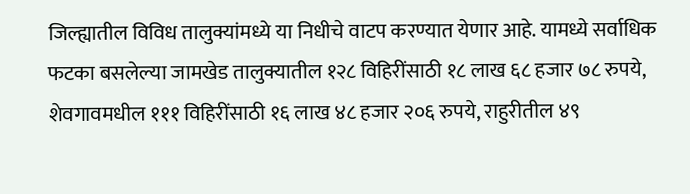जिल्ह्यातील विविध तालुक्यांमध्ये या निधीचे वाटप करण्यात येणार आहे. यामध्ये सर्वाधिक फटका बसलेल्या जामखेड तालुक्यातील १२८ विहिरींसाठी १८ लाख ६८ हजार ७८ रुपये, शेवगावमधील १११ विहिरींसाठी १६ लाख ४८ हजार २०६ रुपये, राहुरीतील ४९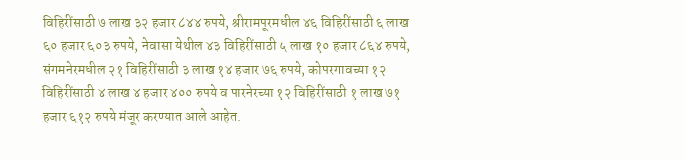विहिरींसाठी ७ लाख ३२ हजार ८४४ रुपये, श्रीरामपूरमधील ४६ विहिरींसाठी ६ लाख ६० हजार ६०३ रुपये, नेवासा येथील ४३ विहिरींसाठी ५ लाख १० हजार ८६४ रुपये, संगमनेरमधील २१ विहिरींसाठी ३ लाख १४ हजार ७६ रुपये, कोपरगावच्या १२ विहिरींसाठी ४ लाख ४ हजार ४०० रुपये व पारनेरच्या १२ विहिरींसाठी १ लाख ७१ हजार ६१२ रुपये मंजूर करण्यात आले आहेत.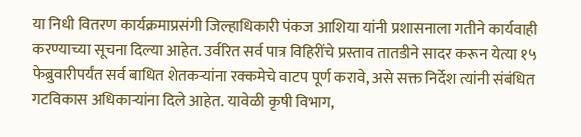या निधी वितरण कार्यक्रमाप्रसंगी जिल्हाधिकारी पंकज आशिया यांनी प्रशासनाला गतीने कार्यवाही करण्याच्या सूचना दिल्या आहेत. उर्वरित सर्व पात्र विहिरींचे प्रस्ताव तातडीने सादर करून येत्या १५ फेब्रुवारीपर्यंत सर्व बाधित शेतकऱ्यांना रक्कमेचे वाटप पूर्ण करावे, असे सक्त निर्देश त्यांनी संबंधित गटविकास अधिकाऱ्यांना दिले आहेत. यावेळी कृषी विभाग,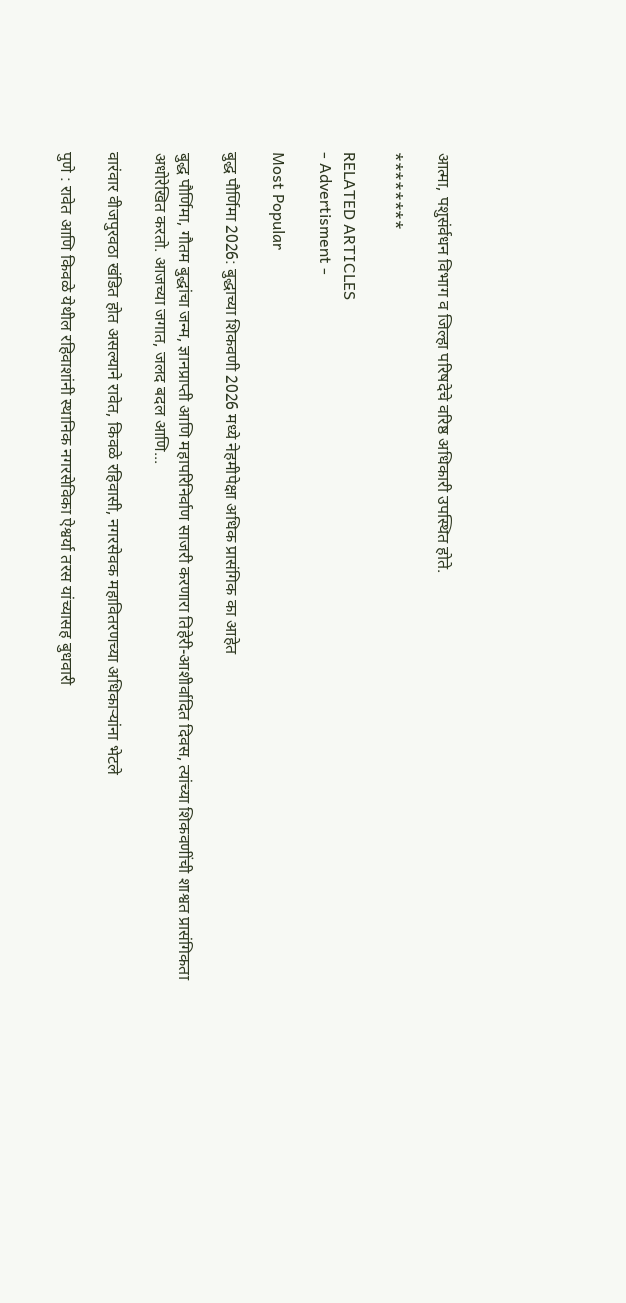आत्मा, पशुसंर्वधन विभाग व जिल्हा परिषदेचे वरिष्ठ अधिकारी उपस्थित होते.

********

RELATED ARTICLES
- Advertisment -

Most Popular

बुद्ध पौर्णिमा 2026: बुद्धाच्या शिकवणी 2026 मध्ये नेहमीपेक्षा अधिक प्रासंगिक का आहेत

बुद्ध पौर्णिमा, गौतम बुद्धांचा जन्म, ज्ञानप्राप्ती आणि महापरिनिर्वाण साजरी करणारा तिहेरी-आशीर्वादित दिवस, त्यांच्या शिकवणींची शाश्वत प्रासंगिकता अधोरेखित करतो. आजच्या जगात, जलद बदल आणि...

वारंवार वीजपुरवठा खंडित होत असल्याने रावेत, किवळे रहिवासी, नगरसेवक महावितरणच्या अधिकाऱ्यांना भेटले

पुणे : रावेत आणि किवळे येथील रहिवाशांनी स्थानिक नगरसेविका ऐश्वर्या तरस यांच्यासह बुधवारी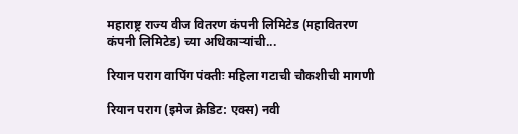महाराष्ट्र राज्य वीज वितरण कंपनी लिमिटेड (महावितरण कंपनी लिमिटेड) च्या अधिकाऱ्यांची...

रियान पराग वापिंग पंक्तीः महिला गटाची चौकशीची मागणी

रियान पराग (इमेज क्रेडिट: एक्स) नवी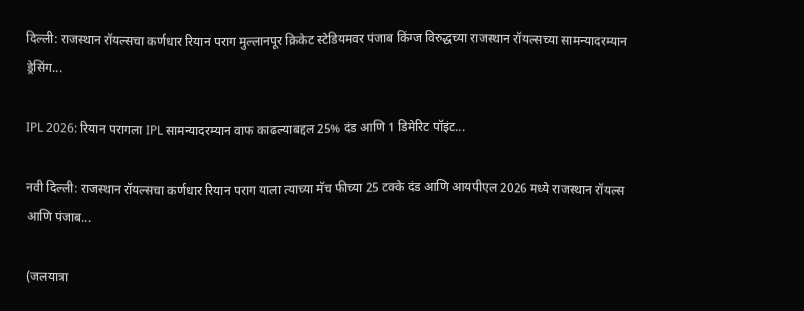दिल्ली: राजस्थान रॉयल्सचा कर्णधार रियान पराग मुल्लानपूर क्रिकेट स्टेडियमवर पंजाब किंग्ज विरुद्धच्या राजस्थान रॉयल्सच्या सामन्यादरम्यान ड्रेसिंग...

IPL 2026: रियान परागला IPL सामन्यादरम्यान वाफ काढल्याबद्दल 25% दंड आणि 1 डिमेरिट पॉइंट...

नवी दिल्ली: राजस्थान रॉयल्सचा कर्णधार रियान पराग याला त्याच्या मॅच फीच्या 25 टक्के दंड आणि आयपीएल 2026 मध्ये राजस्थान रॉयल्स आणि पंजाब...

(जलयात्रा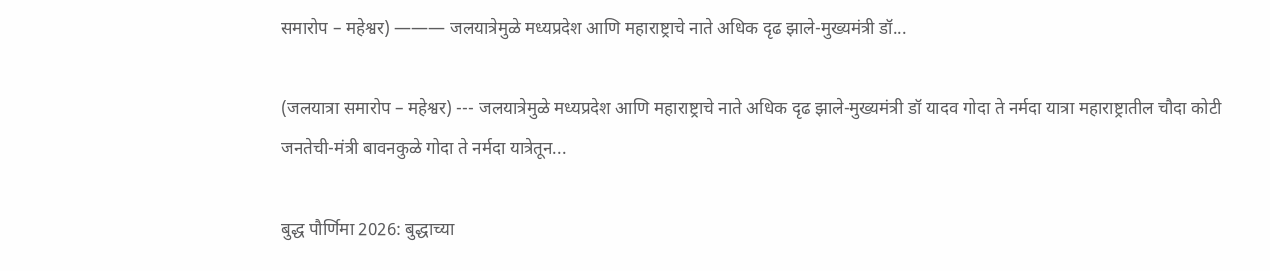समारोप – महेश्वर) ——— जलयात्रेमुळे मध्यप्रदेश आणि महाराष्ट्राचे नाते अधिक दृढ झाले-मुख्यमंत्री डॉ...

(जलयात्रा समारोप – महेश्वर) --- जलयात्रेमुळे मध्यप्रदेश आणि महाराष्ट्राचे नाते अधिक दृढ झाले-मुख्यमंत्री डॉ यादव गोदा ते नर्मदा यात्रा महाराष्ट्रातील चौदा कोटी जनतेची-मंत्री बावनकुळे गोदा ते नर्मदा यात्रेतून...

बुद्ध पौर्णिमा 2026: बुद्धाच्या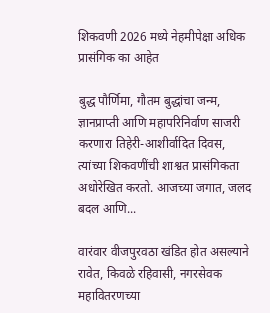शिकवणी 2026 मध्ये नेहमीपेक्षा अधिक प्रासंगिक का आहेत

बुद्ध पौर्णिमा, गौतम बुद्धांचा जन्म, ज्ञानप्राप्ती आणि महापरिनिर्वाण साजरी करणारा तिहेरी-आशीर्वादित दिवस, त्यांच्या शिकवणींची शाश्वत प्रासंगिकता अधोरेखित करतो. आजच्या जगात, जलद बदल आणि...

वारंवार वीजपुरवठा खंडित होत असल्याने रावेत, किवळे रहिवासी, नगरसेवक महावितरणच्या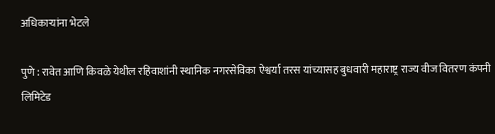अधिकाऱ्यांना भेटले

पुणे : रावेत आणि किवळे येथील रहिवाशांनी स्थानिक नगरसेविका ऐश्वर्या तरस यांच्यासह बुधवारी महाराष्ट्र राज्य वीज वितरण कंपनी लिमिटेड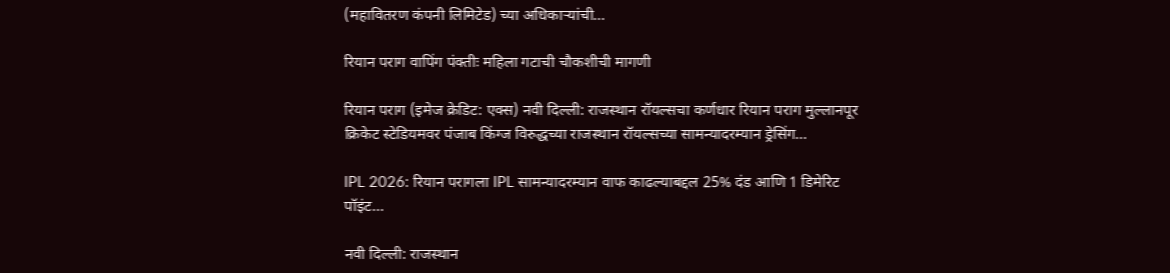(महावितरण कंपनी लिमिटेड) च्या अधिकाऱ्यांची...

रियान पराग वापिंग पंक्तीः महिला गटाची चौकशीची मागणी

रियान पराग (इमेज क्रेडिट: एक्स) नवी दिल्ली: राजस्थान रॉयल्सचा कर्णधार रियान पराग मुल्लानपूर क्रिकेट स्टेडियमवर पंजाब किंग्ज विरुद्धच्या राजस्थान रॉयल्सच्या सामन्यादरम्यान ड्रेसिंग...

IPL 2026: रियान परागला IPL सामन्यादरम्यान वाफ काढल्याबद्दल 25% दंड आणि 1 डिमेरिट पॉइंट...

नवी दिल्ली: राजस्थान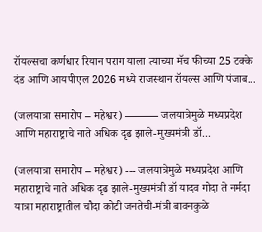रॉयल्सचा कर्णधार रियान पराग याला त्याच्या मॅच फीच्या 25 टक्के दंड आणि आयपीएल 2026 मध्ये राजस्थान रॉयल्स आणि पंजाब...

(जलयात्रा समारोप – महेश्वर) ——— जलयात्रेमुळे मध्यप्रदेश आणि महाराष्ट्राचे नाते अधिक दृढ झाले-मुख्यमंत्री डॉ...

(जलयात्रा समारोप – महेश्वर) --- जलयात्रेमुळे मध्यप्रदेश आणि महाराष्ट्राचे नाते अधिक दृढ झाले-मुख्यमंत्री डॉ यादव गोदा ते नर्मदा यात्रा महाराष्ट्रातील चौदा कोटी जनतेची-मंत्री बावनकुळे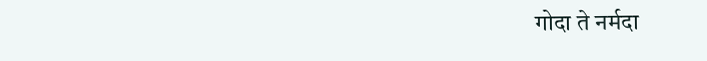गोदा ते नर्मदा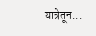यात्रेतून...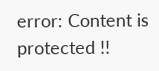error: Content is protected !!